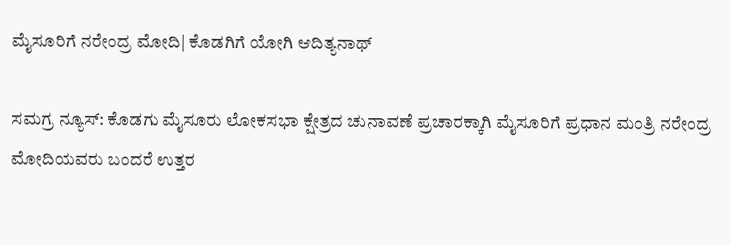ಮೈಸೂರಿಗೆ ನರೇಂದ್ರ ಮೋದಿ| ಕೊಡಗಿಗೆ ಯೋಗಿ ಆದಿತ್ಯನಾಥ್

ಸಮಗ್ರ ನ್ಯೂಸ್: ಕೊಡಗು ಮೈಸೂರು ಲೋಕಸಭಾ ಕ್ಷೇತ್ರದ ಚುನಾವಣೆ ಪ್ರಚಾರಕ್ಕಾಗಿ ಮೈಸೂರಿಗೆ ಪ್ರಧಾನ ಮಂತ್ರಿ ನರೇಂದ್ರ ಮೋದಿಯವರು ಬಂದರೆ ಉತ್ತರ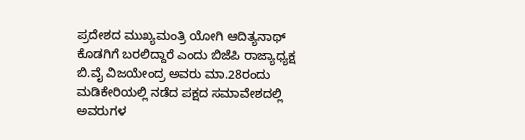ಪ್ರದೇಶದ ಮುಖ್ಯಮಂತ್ರಿ ಯೋಗಿ ಆದಿತ್ಯನಾಥ್ ಕೊಡಗಿಗೆ ಬರಲಿದ್ದಾರೆ ಎಂದು ಬಿಜೆಪಿ ರಾಜ್ಯಾಧ್ಯಕ್ಷ ಬಿ.ವೈ ವಿಜಯೇಂದ್ರ ಅವರು ಮಾ.28ರಂದು ಮಡಿಕೇರಿಯಲ್ಲಿ ನಡೆದ ಪಕ್ಷದ ಸಮಾವೇಶದಲ್ಲಿ ಅವರುಗಳ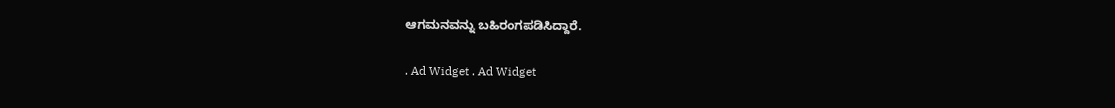ಆಗಮನವನ್ನು ಬಹಿರಂಗಪಡಿಸಿದ್ದಾರೆ.

. Ad Widget . Ad Widget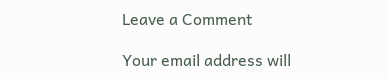Leave a Comment

Your email address will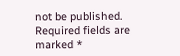not be published. Required fields are marked *